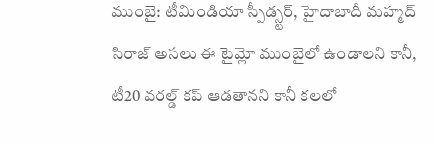ముంబై: టీమిండియా స్పీడ్స్టర్, హైదాబాదీ మహ్మద్ సిరాజ్ అసలు ఈ టైమ్లో ముంబైలో ఉండాలని కానీ, టీ20 వరల్డ్ కప్ ఆడతానని కానీ కలలో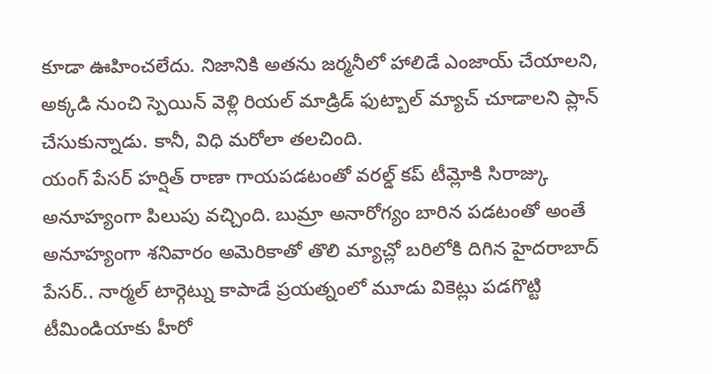కూడా ఊహించలేదు. నిజానికి అతను జర్మనీలో హాలిడే ఎంజాయ్ చేయాలని, అక్కడి నుంచి స్పెయిన్ వెళ్లి రియల్ మాడ్రిడ్ ఫుట్బాల్ మ్యాచ్ చూడాలని ప్లాన్ చేసుకున్నాడు. కానీ, విధి మరోలా తలచింది.
యంగ్ పేసర్ హర్షిత్ రాణా గాయపడటంతో వరల్డ్ కప్ టీమ్లోకి సిరాజ్కు అనూహ్యంగా పిలుపు వచ్చింది. బుమ్రా అనారోగ్యం బారిన పడటంతో అంతే అనూహ్యంగా శనివారం అమెరికాతో తొలి మ్యాచ్లో బరిలోకి దిగిన హైదరాబాద్ పేసర్.. నార్మల్ టార్గెట్ను కాపాడే ప్రయత్నంలో మూడు వికెట్లు పడగొట్టి టీమిండియాకు హీరో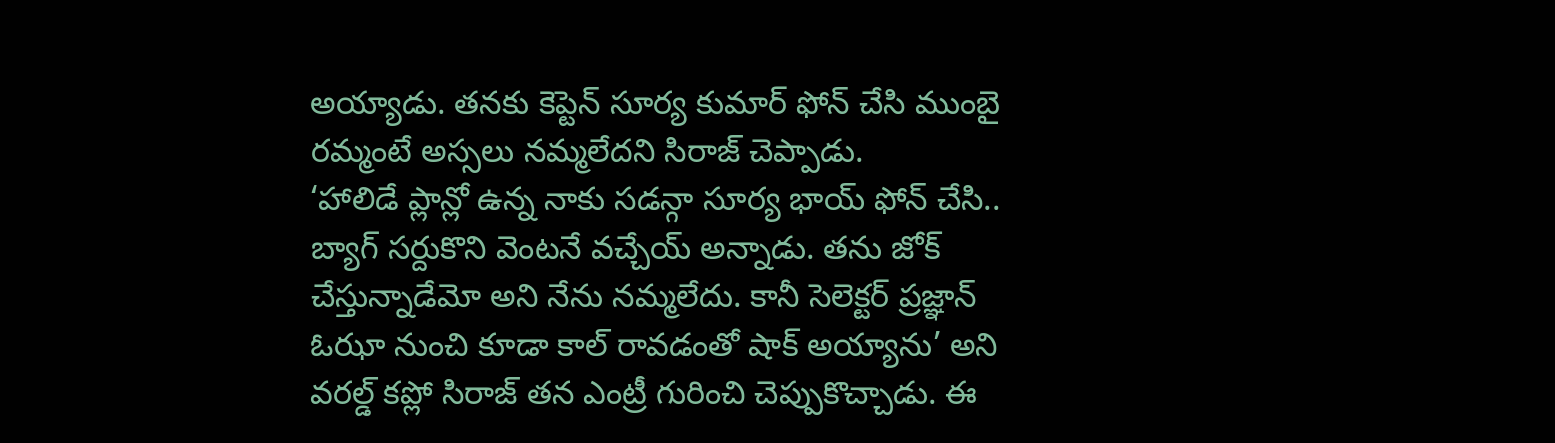అయ్యాడు. తనకు కెప్టెన్ సూర్య కుమార్ ఫోన్ చేసి ముంబై రమ్మంటే అస్సలు నమ్మలేదని సిరాజ్ చెప్పాడు.
‘హాలిడే ప్లాన్లో ఉన్న నాకు సడన్గా సూర్య భాయ్ ఫోన్ చేసి.. బ్యాగ్ సర్దుకొని వెంటనే వచ్చేయ్ అన్నాడు. తను జోక్ చేస్తున్నాడేమో అని నేను నమ్మలేదు. కానీ సెలెక్టర్ ప్రజ్ఞాన్ ఓఝా నుంచి కూడా కాల్ రావడంతో షాక్ అయ్యాను’ అని వరల్డ్ కప్లో సిరాజ్ తన ఎంట్రీ గురించి చెప్పుకొచ్చాడు. ఈ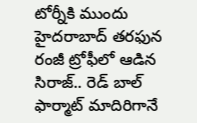టోర్నీకి ముందు హైదరాబాద్ తరఫున రంజీ ట్రోఫీలో ఆడిన సిరాజ్.. రెడ్ బాల్ ఫార్మాట్ మాదిరిగానే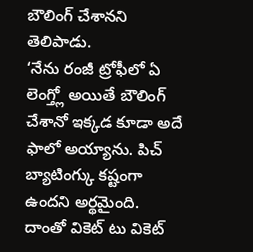బౌలింగ్ చేశానని తెలిపాడు.
‘నేను రంజీ ట్రోఫీలో ఏ లెంగ్త్లో అయితే బౌలింగ్ చేశానో ఇక్కడ కూడా అదే ఫాలో అయ్యాను. పిచ్ బ్యాటింగ్కు కష్టంగా ఉందని అర్థమైంది. దాంతో వికెట్ టు వికెట్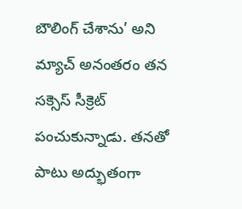బౌలింగ్ చేశాను’ అని మ్యాచ్ అనంతరం తన సక్సెస్ సీక్రెట్ పంచుకున్నాడు. తనతో పాటు అద్భుతంగా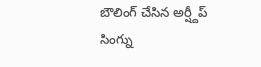బౌలింగ్ చేసిన అర్ష్దీప్ సింగ్ను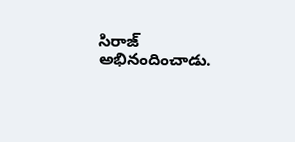సిరాజ్ అభినందించాడు.